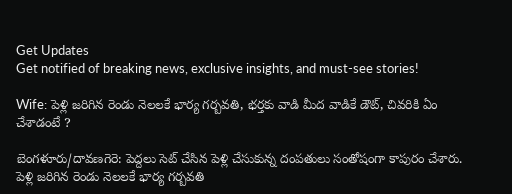Get Updates
Get notified of breaking news, exclusive insights, and must-see stories!

Wife: పెళ్లి జరిగిన రెండు నెలలకే భార్య గర్బవతి, భర్తకు వాడి మీద వాడికే డౌట్, చివరికి ఏం చేశాడంటే ?

బెంగళూరు/దావణగెరె: పెద్దలు సెట్ చేసిన పెళ్లి చేసుకున్న దంపతులు సంతోషంగా కాపురం చేశారు. పెళ్లి జరిగిన రెండు నెలలకే భార్య గర్బవతి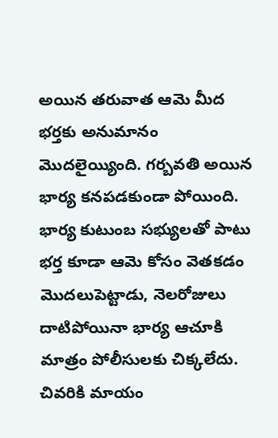అయిన తరువాత ఆమె మీద భర్తకు అనుమానం మొదలైయ్యింది. గర్బవతి అయిన భార్య కనపడకుండా పోయింది. భార్య కుటుంబ సభ్యులతో పాటు భర్త కూడా ఆమె కోసం వెతకడం మొదలుపెట్టాడు, నెలరోజులు దాటిపోయినా భార్య ఆచూకి మాత్రం పోలీసులకు చిక్కలేదు. చివరికి మాయం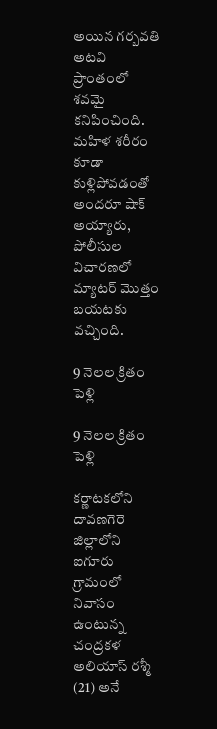అయిన గర్బవతి అటవి ప్రాంతంలో శవమై కనిపించింది. మహిళ శరీరం కూడా కుళ్లిపోవడంతో అందరూ షాక్ అయ్యారు, పోలీసుల విచారణలో మ్యాటర్ మొత్తం బయటకు వచ్చింది.

9 నెలల క్రితం పెళ్లి

9 నెలల క్రితం పెళ్లి

కర్ణాటకలోని దావణగెరె జిల్లాలోని ఐగూరు గ్రామంలో నివాసం ఉంటున్న చంద్రకళ అలియాస్ రశ్మీ (21) అనే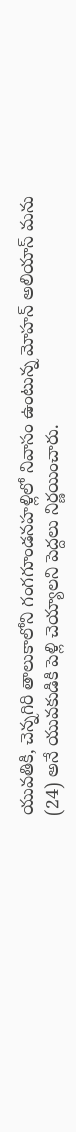యువతికి, చెన్నగిరి తాలుకాలోని గంగగూండనహళ్లిలో నివాసం ఉంటున్న మోహన్ అలియాస్ మను (24) అనే యువకుడికి పెళ్లి చెయ్యాలని పెద్దలు నిర్ణయించారు.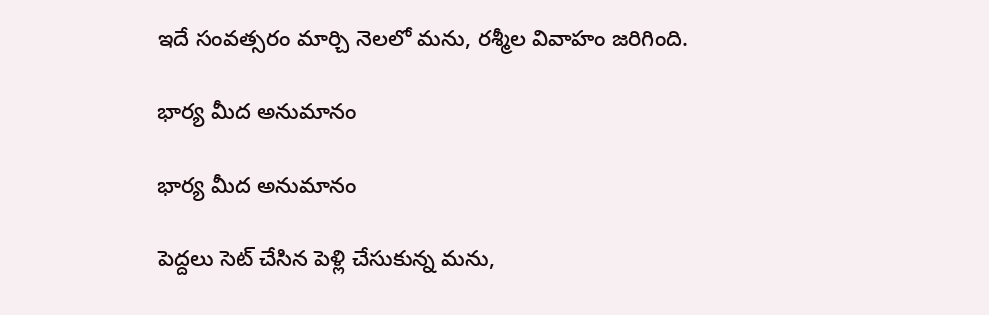ఇదే సంవత్సరం మార్చి నెలలో మను, రశ్మీల వివాహం జరిగింది.

భార్య మీద అనుమానం

భార్య మీద అనుమానం

పెద్దలు సెట్ చేసిన పెళ్లి చేసుకున్న మను,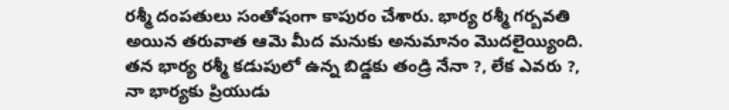రశ్మీ దంపతులు సంతోషంగా కాపురం చేశారు. భార్య రశ్మీ గర్బవతి అయిన తరువాత ఆమె మీద మనుకు అనుమానం మొదలైయ్యింది. తన భార్య రశ్మీ కడుపులో ఉన్న బిడ్డకు తండ్రి నేనా ?, లేక ఎవరు ?, నా భార్యకు ప్రియుడు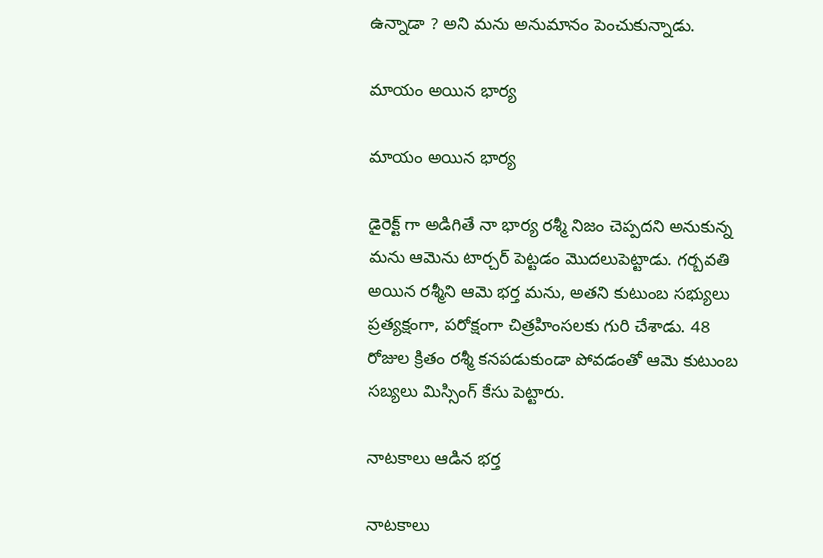ఉన్నాడా ? అని మను అనుమానం పెంచుకున్నాడు.

మాయం అయిన భార్య

మాయం అయిన భార్య

డైరెక్ట్ గా అడిగితే నా భార్య రశ్మీ నిజం చెప్పదని అనుకున్న మను ఆమెను టార్చర్ పెట్టడం మొదలుపెట్టాడు. గర్బవతి అయిన రశ్మీని ఆమె భర్త మను, అతని కుటుంబ సభ్యులు ప్రత్యక్షంగా, పరోక్షంగా చిత్రహింసలకు గురి చేశాడు. 48 రోజుల క్రితం రశ్మీ కనపడుకుండా పోవడంతో ఆమె కుటుంబ సబ్యలు మిస్సింగ్ కేసు పెట్టారు.

నాటకాలు ఆడిన భర్త

నాటకాలు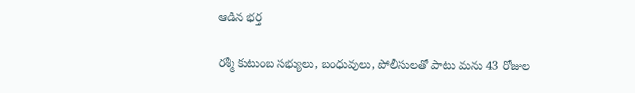ఆడిన భర్త

రశ్మీ కుటుంబ సభ్యులు, బంధువులు, పోలీసులతో పాటు మను 43 రోజుల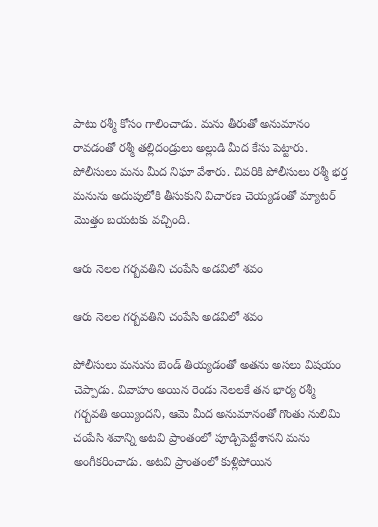పాటు రశ్మీ కోసం గాలించాడు. మను తీరుతో అనుమానం రావడంతో రశ్మీ తల్లిదండ్రులు అల్లుడి మీద కేసు పెట్టారు. పోలీసులు మను మీద నిఘా వేశారు. చివరికి పోలీసులు రశ్మీ భర్త మనును అదుపులోకి తీసుకుని విచారణ చెయ్యడంతో మ్యాటర్ మొత్తం బయటకు వచ్చింది.

ఆరు నెలల గర్బవతిని చంపేసి అడవిలో శవం

ఆరు నెలల గర్బవతిని చంపేసి అడవిలో శవం

పోలీసులు మనును బెండ్ తియ్యడంతో అతను అసలు విషయం చెప్పాడు. వివాహం అయిన రెండు నెలలకే తన భార్య రశ్మీ గర్బవతి అయ్యిందని, ఆమె మీద అనుమానంతో గొంతు నులిమి చంపేసి శవాన్ని అటవి ప్రాంతంలో పూడ్చిపెట్టేశానని మను అంగీకరించాడు. అటవి ప్రాంతంలో కుళ్లిపోయిన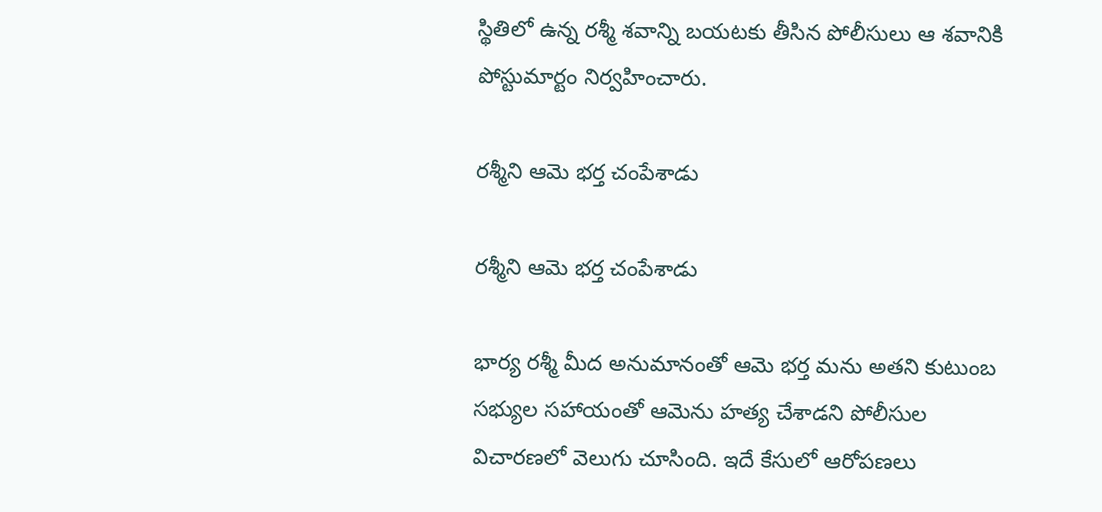స్థితిలో ఉన్న రశ్మీ శవాన్ని బయటకు తీసిన పోలీసులు ఆ శవానికి పోస్టుమార్టం నిర్వహించారు.

రశ్మీని ఆమె భర్త చంపేశాడు

రశ్మీని ఆమె భర్త చంపేశాడు

భార్య రశ్మీ మీద అనుమానంతో ఆమె భర్త మను అతని కుటుంబ సభ్యుల సహాయంతో ఆమెను హత్య చేశాడని పోలీసుల విచారణలో వెలుగు చూసింది. ఇదే కేసులో ఆరోపణలు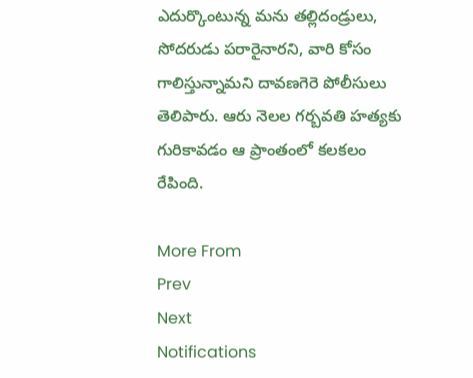ఎదుర్కొంటున్న మను తల్లిదండ్రులు, సోదరుడు పరారైనారని, వారి కోసం గాలిస్తున్నామని దావణగెరె పోలీసులు తెలిపారు. ఆరు నెలల గర్బవతి హత్యకు గురికావడం ఆ ప్రాంతంలో కలకలం రేపింది.

More From
Prev
Next
Notifications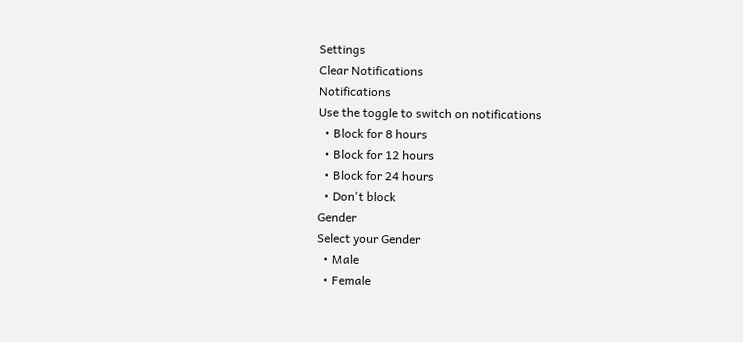Settings
Clear Notifications
Notifications
Use the toggle to switch on notifications
  • Block for 8 hours
  • Block for 12 hours
  • Block for 24 hours
  • Don't block
Gender
Select your Gender
  • Male
  • Female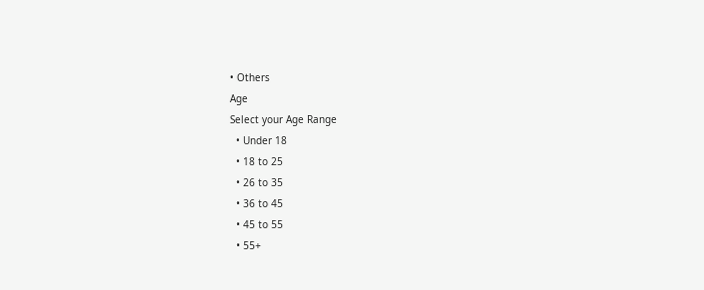• Others
Age
Select your Age Range
  • Under 18
  • 18 to 25
  • 26 to 35
  • 36 to 45
  • 45 to 55
  • 55+